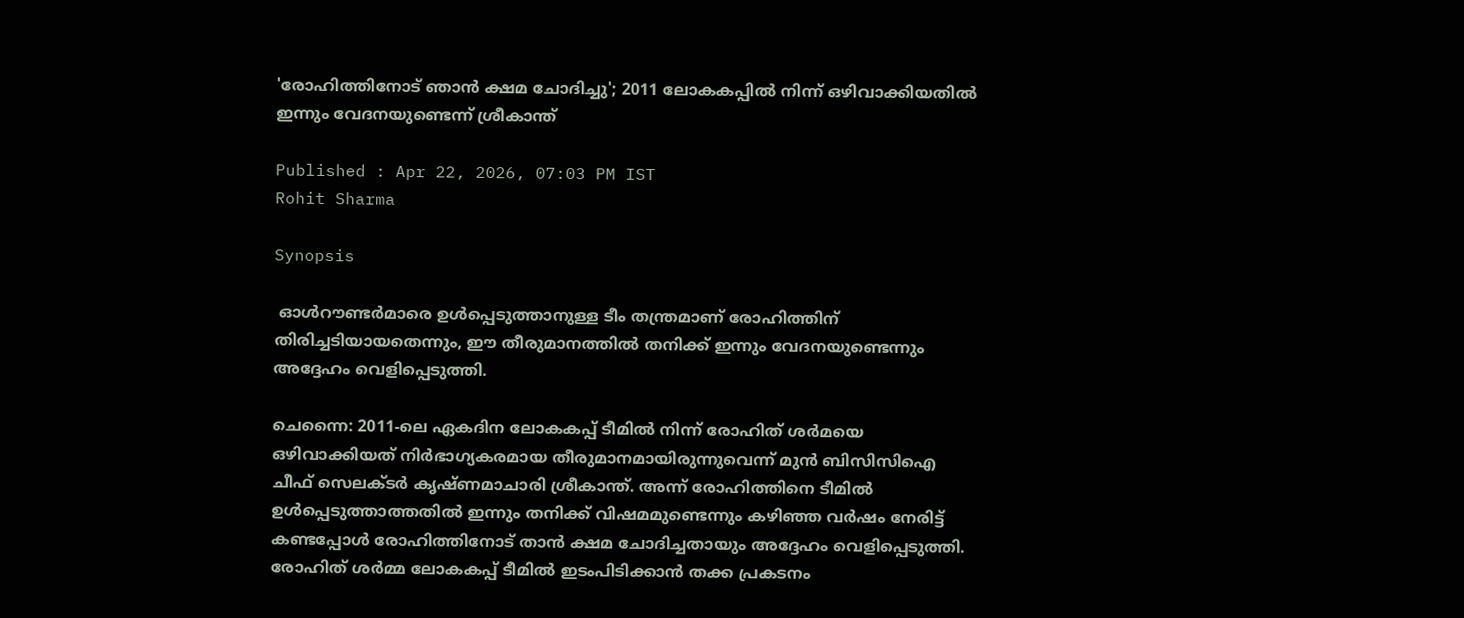'രോഹിത്തിനോട് ഞാന്‍ ക്ഷമ ചോദിച്ചു'; 2011 ലോകകപ്പില്‍ നിന്ന് ഒഴിവാക്കിയതില്‍ ഇന്നും വേദനയുണ്ടെന്ന് ശ്രീകാന്ത്

Published : Apr 22, 2026, 07:03 PM IST
Rohit Sharma

Synopsis

 ഓൾറൗണ്ടർമാരെ ഉൾപ്പെടുത്താനുള്ള ടീം തന്ത്രമാണ് രോഹിത്തിന് തിരിച്ചടിയായതെന്നും, ഈ തീരുമാനത്തിൽ തനിക്ക് ഇന്നും വേദനയുണ്ടെന്നും അദ്ദേഹം വെളിപ്പെടുത്തി.

ചെന്നൈ: 2011-ലെ ഏകദിന ലോകകപ്പ് ടീമില്‍ നിന്ന് രോഹിത് ശര്‍മയെ ഒഴിവാക്കിയത് നിര്‍ഭാഗ്യകരമായ തീരുമാനമായിരുന്നുവെന്ന് മുന്‍ ബിസിസിഐ ചീഫ് സെലക്ടര്‍ കൃഷ്ണമാചാരി ശ്രീകാന്ത്. അന്ന് രോഹിത്തിനെ ടീമില്‍ ഉള്‍പ്പെടുത്താത്തതില്‍ ഇന്നും തനിക്ക് വിഷമമുണ്ടെന്നും കഴിഞ്ഞ വര്‍ഷം നേരിട്ട് കണ്ടപ്പോള്‍ രോഹിത്തിനോട് താന്‍ ക്ഷമ ചോദിച്ചതായും അദ്ദേഹം വെളിപ്പെടുത്തി. രോഹിത് ശര്‍മ്മ ലോകകപ്പ് ടീമില്‍ ഇടംപിടിക്കാന്‍ തക്ക പ്രകടനം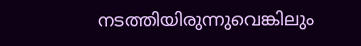നടത്തിയിരുന്നുവെങ്കിലും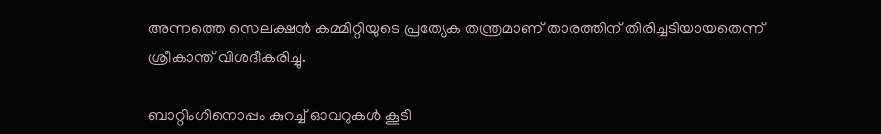അന്നത്തെ സെലക്ഷന്‍ കമ്മിറ്റിയുടെ പ്രത്യേക തന്ത്രമാണ് താരത്തിന് തിരിച്ചടിയായതെന്ന് ശ്രീകാന്ത് വിശദീകരിച്ചു.

ബാറ്റിംഗിനൊപ്പം കുറച്ച് ഓവറുകള്‍ കൂടി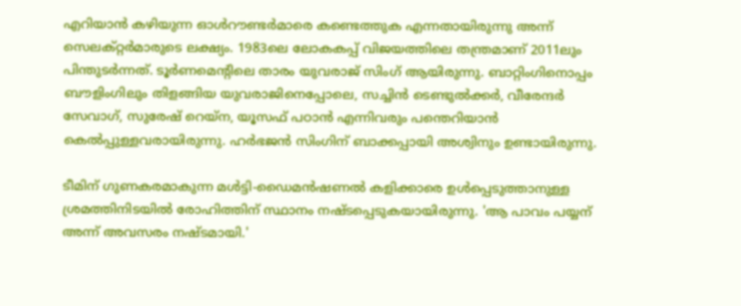എറിയാന്‍ കഴിയുന്ന ഓള്‍റൗണ്ടര്‍മാരെ കണ്ടെത്തുക എന്നതായിരുന്നു അന്ന് സെലക്റ്റര്‍മാരുടെ ലക്ഷ്യം. 1983ലെ ലോകകപ്പ് വിജയത്തിലെ തന്ത്രമാണ് 2011ലും പിന്തുടര്‍ന്നത്. ടൂര്‍ണമെന്റിലെ താരം യുവരാജ് സിംഗ് ആയിരുന്നു. ബാറ്റിംഗിനൊപ്പം ബൗളിംഗിലും തിളങ്ങിയ യുവരാജിനെപ്പോലെ, സച്ചിന്‍ ടെണ്ടുല്‍ക്കര്‍, വീരേന്ദര്‍ സേവാഗ്, സുരേഷ് റെയ്‌ന, യൂസഫ് പഠാന്‍ എന്നിവരും പന്തെറിയാന്‍ കെല്‍പ്പുള്ളവരായിരുന്നു. ഹര്‍ഭജന്‍ സിംഗിന് ബാക്കപ്പായി അശ്വിനും ഉണ്ടായിരുന്നു.

ടീമിന് ഗുണകരമാകുന്ന മള്‍ട്ടി-ഡൈമന്‍ഷണല്‍ കളിക്കാരെ ഉള്‍പ്പെടുത്താനുള്ള ശ്രമത്തിനിടയില്‍ രോഹിത്തിന് സ്ഥാനം നഷ്ടപ്പെടുകയായിരുന്നു. 'ആ പാവം പയ്യന് അന്ന് അവസരം നഷ്ടമായി.'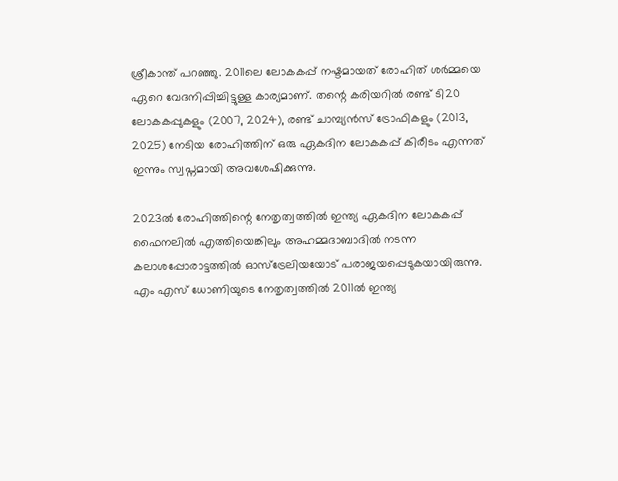ശ്രീകാന്ത് പറഞ്ഞു. 2011ലെ ലോകകപ്പ് നഷ്ടമായത് രോഹിത് ശര്‍മ്മയെ ഏറെ വേദനിപ്പിച്ചിട്ടുള്ള കാര്യമാണ്. തന്റെ കരിയറില്‍ രണ്ട് ടി20 ലോകകപ്പുകളും (2007, 2024), രണ്ട് ചാമ്പ്യന്‍സ് ട്രോഫികളും (2013, 2025) നേടിയ രോഹിത്തിന് ഒരു ഏകദിന ലോകകപ്പ് കിരീടം എന്നത് ഇന്നും സ്വപ്നമായി അവശേഷിക്കുന്നു.

2023ല്‍ രോഹിത്തിന്റെ നേതൃത്വത്തില്‍ ഇന്ത്യ ഏകദിന ലോകകപ്പ് ഫൈനലില്‍ എത്തിയെങ്കിലും അഹമ്മദാബാദില്‍ നടന്ന കലാശപ്പോരാട്ടത്തില്‍ ഓസ്ട്രേലിയയോട് പരാജയപ്പെടുകയായിരുന്നു. എം എസ് ധോണിയുടെ നേതൃത്വത്തില്‍ 2011ല്‍ ഇന്ത്യ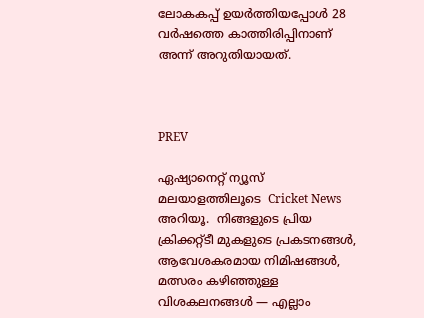ലോകകപ്പ് ഉയര്‍ത്തിയപ്പോള്‍ 28 വര്‍ഷത്തെ കാത്തിരിപ്പിനാണ് അന്ന് അറുതിയായത്.



PREV

ഏഷ്യാനെറ്റ് ന്യൂസ് മലയാളത്തിലൂടെ  Cricket News അറിയൂ.  നിങ്ങളുടെ പ്രിയ ക്രിക്കറ്റ്ടീ മുകളുടെ പ്രകടനങ്ങൾ, ആവേശകരമായ നിമിഷങ്ങൾ, മത്സരം കഴിഞ്ഞുള്ള വിശകലനങ്ങൾ — എല്ലാം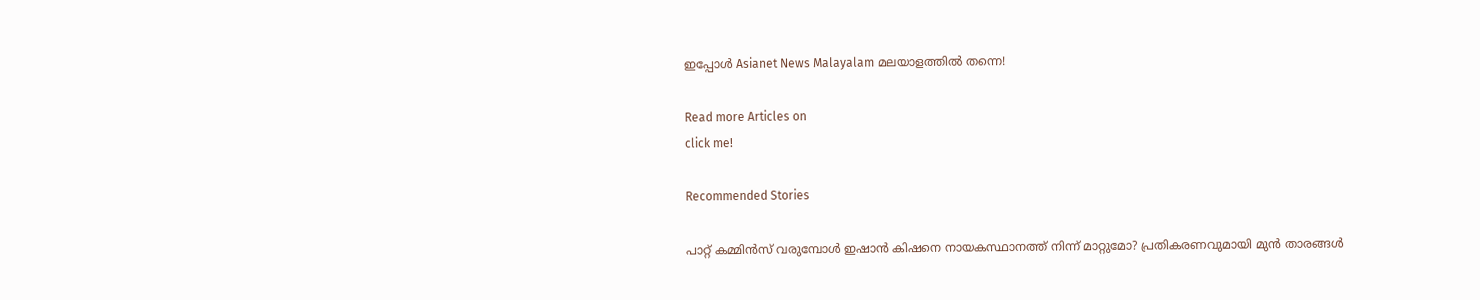ഇപ്പോൾ Asianet News Malayalam മലയാളത്തിൽ തന്നെ!

Read more Articles on
click me!

Recommended Stories

പാറ്റ് കമ്മിന്‍സ് വരുമ്പോള്‍ ഇഷാന്‍ കിഷനെ നായകസ്ഥാനത്ത് നിന്ന് മാറ്റുമോ? പ്രതികരണവുമായി മുന്‍ താരങ്ങള്‍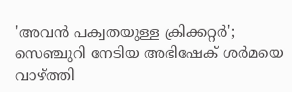'അവന്‍ പക്വതയുള്ള ക്രിക്കറ്റര്‍'; സെഞ്ചുറി നേടിയ അഭിഷേക് ശര്‍മയെ വാഴ്ത്തി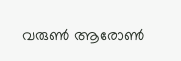വരുണ്‍ ആരോണ്‍